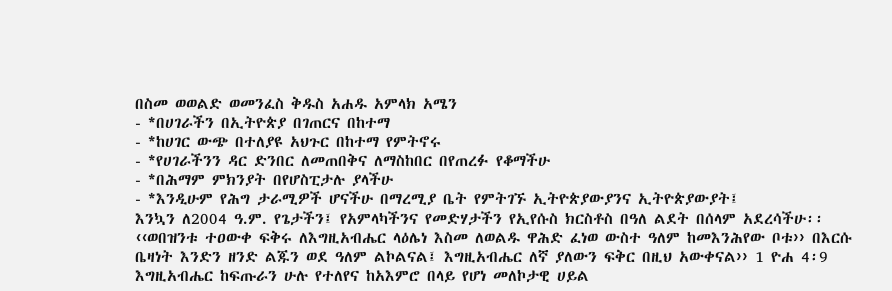በስመ ወወልድ ወመንፈስ ቅዱስ አሐዱ አምላክ አሜን
- *በሀገራችን በኢትዮጵያ በገጠርና በከተማ
- *ከሀገር ውጭ በተለያዩ አህጉር በከተማ የምትኖሩ
- *የሀገራችንን ዳር ድንበር ለመጠበቅና ለማስከበር በየጠረፉ የቆማችሁ
- *በሕማም ምክንያት በየሆስፒታሉ ያላችሁ
- *እንዲሁም የሕግ ታራሚዎች ሆናችሁ በማረሚያ ቤት የምትገኙ ኢትዮጵያውያንና ኢትዮጵያውያት፤
እንኳን ለ2004 ዓ.ም. የጌታችን፤ የአምላካችንና የመድሃታችን የኢየሱስ ክርስቶስ በዓለ ልደት በሰላም አደረሳችሁ፡፡
‹‹ወበዝንቱ ተዐውቀ ፍቅሩ ለእግዚአብሔር ላዕሌነ እስመ ለወልዱ ዋሕድ ፈነወ ውስተ ዓለም ከመእንሕየው ቦቱ›› በእርሱ ቤዛነት እንድን ዘንድ ልጁን ወደ ዓለም ልኮልናል፤ እግዚአብሔር ለኛ ያለውን ፍቅር በዚህ አውቀናል›› 1 ዮሐ 4፡9
እግዚአብሔር ከፍጡራን ሁሉ የተለየና ከአእምሮ በላይ የሆነ መለኮታዊ ሀይል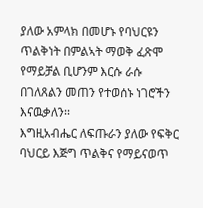ያለው አምላክ በመሆኑ የባህርዩን ጥልቅነት በምልኣት ማወቅ ፈጽሞ የማይቻል ቢሆንም እርሱ ራሱ በገለጸልን መጠን የተወሰኑ ነገሮችን እናዉቃለን፡፡
እግዚአብሔር ለፍጡራን ያለው የፍቅር ባህርይ እጅግ ጥልቅና የማይናወጥ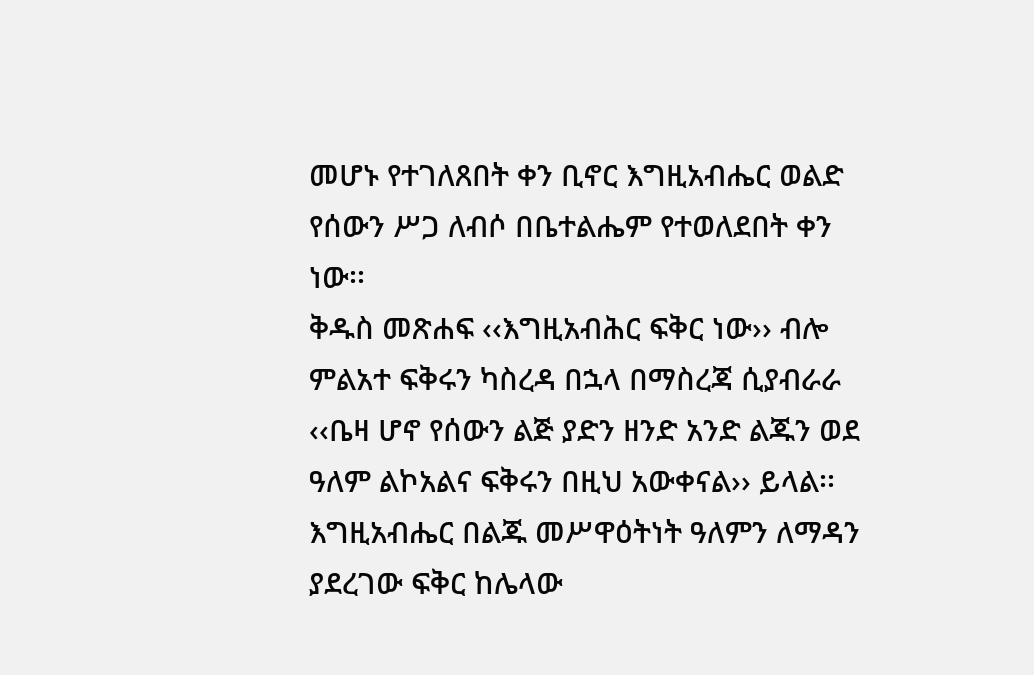መሆኑ የተገለጸበት ቀን ቢኖር እግዚአብሔር ወልድ የሰውን ሥጋ ለብሶ በቤተልሔም የተወለደበት ቀን ነው፡፡
ቅዱስ መጽሐፍ ‹‹እግዚአብሕር ፍቅር ነው›› ብሎ ምልአተ ፍቅሩን ካስረዳ በኋላ በማስረጃ ሲያብራራ ‹‹ቤዛ ሆኖ የሰውን ልጅ ያድን ዘንድ አንድ ልጁን ወደ ዓለም ልኮአልና ፍቅሩን በዚህ አውቀናል›› ይላል፡፡ እግዚአብሔር በልጁ መሥዋዕትነት ዓለምን ለማዳን ያደረገው ፍቅር ከሌላው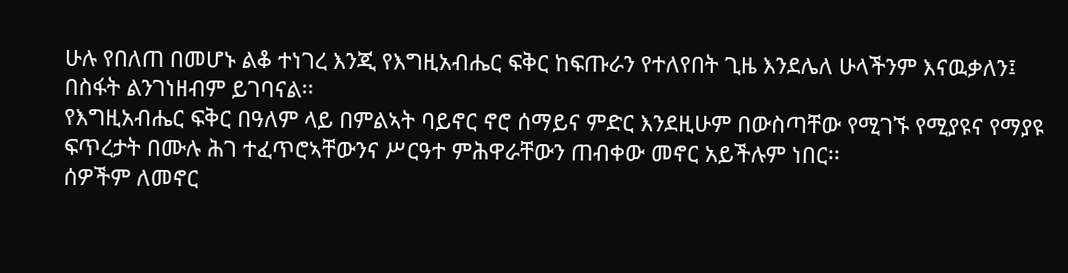ሁሉ የበለጠ በመሆኑ ልቆ ተነገረ እንጂ የእግዚአብሔር ፍቅር ከፍጡራን የተለየበት ጊዜ እንደሌለ ሁላችንም እናዉቃለን፤ በስፋት ልንገነዘብም ይገባናል፡፡
የእግዚአብሔር ፍቅር በዓለም ላይ በምልኣት ባይኖር ኖሮ ሰማይና ምድር እንደዚሁም በውስጣቸው የሚገኙ የሚያዩና የማያዩ ፍጥረታት በሙሉ ሕገ ተፈጥሮኣቸውንና ሥርዓተ ምሕዋራቸውን ጠብቀው መኖር አይችሉም ነበር፡፡
ሰዎችም ለመኖር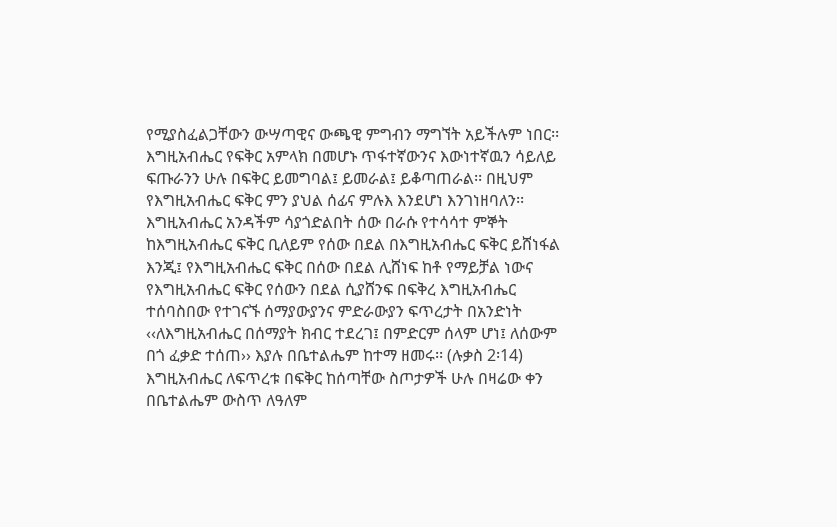የሚያስፈልጋቸውን ውሣጣዊና ውጫዊ ምግብን ማግኘት አይችሉም ነበር፡፡
እግዚአብሔር የፍቅር አምላክ በመሆኑ ጥፋተኛውንና እውነተኛዉን ሳይለይ ፍጡራንን ሁሉ በፍቅር ይመግባል፤ ይመራል፤ ይቆጣጠራል፡፡ በዚህም የእግዚአብሔር ፍቅር ምን ያህል ሰፊና ምሉእ እንደሆነ እንገነዘባለን፡፡
እግዚአብሔር አንዳችም ሳያጎድልበት ሰው በራሱ የተሳሳተ ምኞት ከእግዚአብሔር ፍቅር ቢለይም የሰው በደል በእግዚአብሔር ፍቅር ይሸነፋል እንጂ፤ የእግዚአብሔር ፍቅር በሰው በደል ሊሸነፍ ከቶ የማይቻል ነውና የእግዚአብሔር ፍቅር የሰውን በደል ሲያሸንፍ በፍቅረ እግዚአብሔር ተሰባስበው የተገናኙ ሰማያውያንና ምድራውያን ፍጥረታት በአንድነት ‹‹ለእግዚአብሔር በሰማያት ክብር ተደረገ፤ በምድርም ሰላም ሆነ፤ ለሰውም በጎ ፈቃድ ተሰጠ›› እያሉ በቤተልሔም ከተማ ዘመሩ፡፡ (ሉቃስ 2፡14)
እግዚአብሔር ለፍጥረቱ በፍቅር ከሰጣቸው ስጦታዎች ሁሉ በዛሬው ቀን በቤተልሔም ውስጥ ለዓለም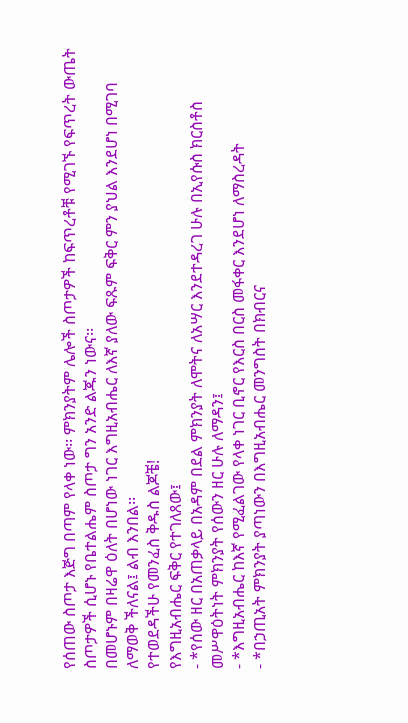የሰጠው ስጦታ እጅግ በጣም የላቀ ነው፡፡ ምክንያትም ሌሎች ስጦታዎች ከፍጥረቶቹ የሚገኙ የፍጥረት ውጤት ስጦታዎች ሲሆኑ የቤተልሔም ስጦታ ግን አንድ ልጁን ነውና፡፡
በመሆኑም በዛሬዋ ዕለት በሆነው ነገር እግዚአብሔር ለእኛ ያለው ፍጹም ፍቅር ምን ያህል እንደሆነ በሚገባ ለማወቅ ችለናል፤ ልብ እንበል፡፡
የተወደዳችሁ የመንፈስ ቅዱስ ልጆቼ!
የእግዚአብሔር ፍቅር የተገለጸው፤
- *የሰው ዘር በአጠቃላይ በአዳም በደል ምክንያት ለሞትና ለአሣር እንደተዳረገ ሁሉ በኢየሱስ ክርስቶስ መሥዋዕትነት ምክንያት የሰውን ዘር ሁሉ ለማዳን፤
- *እግዚአብሔር ከእኛ የሚፈልገው የላቀ ነገር ቢኖር የእርስ በርስ መፋቀር እንደሆነ ለማስረዳት
- *በኃጢአት ምክንያት ያጣነውን በእግዚአብሔር መንግስት በክብርና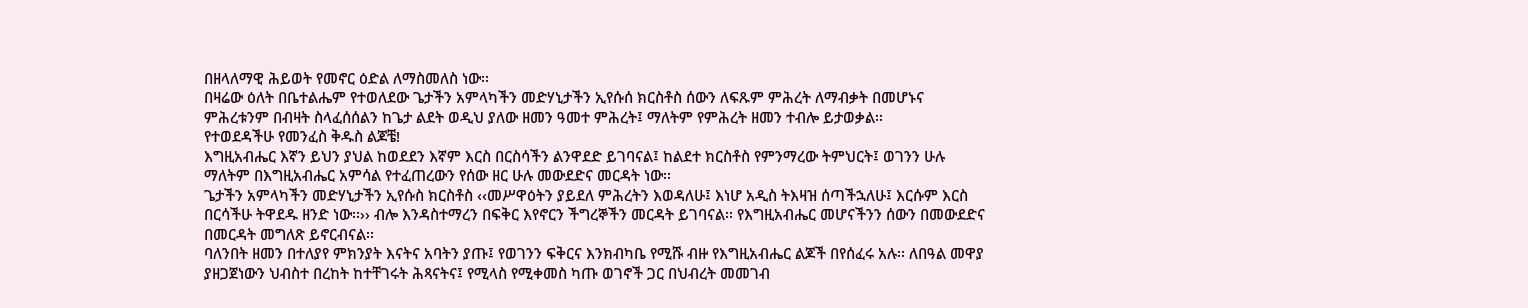በዘላለማዊ ሕይወት የመኖር ዕድል ለማስመለስ ነው፡፡
በዛሬው ዕለት በቤተልሔም የተወለደው ጌታችን አምላካችን መድሃኒታችን ኢየሱሰ ክርስቶስ ሰውን ለፍጹም ምሕረት ለማብቃት በመሆኑና ምሕረቱንም በብዛት ስላፈሰሰልን ከጌታ ልደት ወዲህ ያለው ዘመን ዓመተ ምሕረት፤ ማለትም የምሕረት ዘመን ተብሎ ይታወቃል፡፡
የተወደዳችሁ የመንፈስ ቅዱስ ልጆቼ!
እግዚአብሔር እኛን ይህን ያህል ከወደደን እኛም እርስ በርስሳችን ልንዋደድ ይገባናል፤ ከልደተ ክርስቶስ የምንማረው ትምህርት፤ ወገንን ሁሉ ማለትም በእግዚአብሔር አምሳል የተፈጠረውን የሰው ዘር ሁሉ መውደድና መርዳት ነው፡፡
ጌታችን አምላካችን መድሃኒታችን ኢየሱስ ክርስቶስ ‹‹መሥዋዕትን ያይደለ ምሕረትን እወዳለሁ፤ እነሆ አዲስ ትእዛዝ ሰጣችኋለሁ፤ እርሱም እርስ በርሳችሁ ትዋደዱ ዘንድ ነው፡፡›› ብሎ እንዳስተማረን በፍቅር እየኖርን ችግረኞችን መርዳት ይገባናል፡፡ የእግዚአብሔር መሆናችንን ሰውን በመውደድና በመርዳት መግለጽ ይኖርብናል፡፡
ባለንበት ዘመን በተለያየ ምክንያት እናትና አባትን ያጡ፤ የወገንን ፍቅርና እንክብካቤ የሚሹ ብዙ የእግዚአብሔር ልጆች በየሰፈሩ አሉ፡፡ ለበዓል መዋያ ያዘጋጀነውን ህብስተ በረከት ከተቸገሩት ሕጻናትና፤ የሚላስ የሚቀመስ ካጡ ወገኖች ጋር በህብረት መመገብ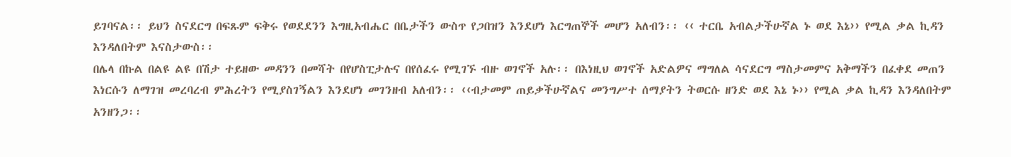ይገባናል፡፡ ይህን ስናደርግ በፍጹም ፍቅሩ የወደደንን እግዚአብሔር በቤታችን ውስጥ የጋበዝን እንደሆነ እርግጠኞች መሆን አለብን፡፡ ‹‹ ተርቤ አብልታችሁኛል ኑ ወደ እኔ›› የሚል ቃል ኪዳን እንዳለበትም እናስታውስ፡፡
በሌላ በኩል በልዩ ልዩ በሽታ ተይዘው መዳንን በመሻት በየሆስፒታሉና በየሰፈሩ የሚገኙ ብዙ ወገኖች አሉ፡፡ በእነዚህ ወገኖች አድልዎና ማግለል ሳናደርግ ማስታመምና አቅማችን በፈቀደ መጠን እነርሱን ለማገዝ መረባረብ ምሕረትን የሚያስገኝልን እንደሆነ መገንዘብ አለብን፡፡ ‹‹ብታመም ጠይቃችሁኛልና መንግሥተ ሰማያትን ትወርሱ ዘንድ ወደ እኔ ኑ›› የሚል ቃል ኪዳን እንዳለበትም አንዘንጋ፡፡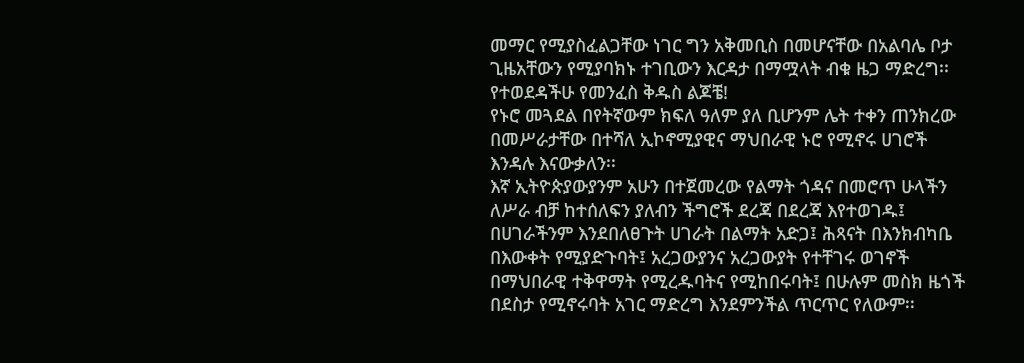መማር የሚያስፈልጋቸው ነገር ግን አቅመቢስ በመሆናቸው በአልባሌ ቦታ ጊዜአቸውን የሚያባክኑ ተገቢውን እርዳታ በማሟላት ብቁ ዜጋ ማድረግ፡፡
የተወደዳችሁ የመንፈስ ቅዱስ ልጆቼ!
የኑሮ መጓደል በየትኛውም ክፍለ ዓለም ያለ ቢሆንም ሌት ተቀን ጠንክረው በመሥራታቸው በተሻለ ኢኮኖሚያዊና ማህበራዊ ኑሮ የሚኖሩ ሀገሮች እንዳሉ እናውቃለን፡፡
እኛ ኢትዮጵያውያንም አሁን በተጀመረው የልማት ጎዳና በመሮጥ ሁላችን ለሥራ ብቻ ከተሰለፍን ያለብን ችግሮች ደረጃ በደረጃ እየተወገዱ፤ በሀገራችንም እንደበለፀጉት ሀገራት በልማት አድጋ፤ ሕጻናት በእንክብካቤ በእውቀት የሚያድጉባት፤ አረጋውያንና አረጋውያት የተቸገሩ ወገኖች በማህበራዊ ተቅዋማት የሚረዱባትና የሚከበሩባት፤ በሁሉም መስክ ዜጎች በደስታ የሚኖሩባት አገር ማድረግ እንደምንችል ጥርጥር የለውም፡፡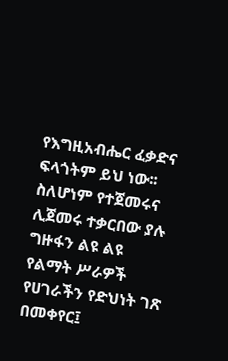የእግዚአብሔር ፈቃድና ፍላጎትም ይህ ነው፡፡
ስለሆነም የተጀመሩና ሊጀመሩ ተቃርበው ያሉ ግዙፋን ልዩ ልዩ የልማት ሥራዎች የሀገራችን የድህነት ገጽ በመቀየር፤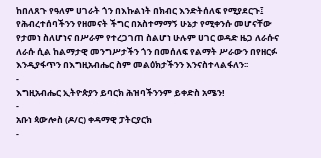ከበለጸጉ የዓለም ሀገራት ጎን በእኩልነት በክብር እንድትሰለፍ የሚያደርጉ፤ የሕብረተሰባችንን የዘመናት ችግር በአስተማማኝ ሁኔታ የሚቀንሱ መሆናቸው የታመነ ስለሆነና በሥራም የተረጋገጠ ስልሆነ ሁሉም ሀገር ወዳድ ዜጋ ለራሱና ለራሱ ሲል ከልማታዊ መንግሥታችን ጎን በመሰለፍ የልማት ሥራውን በየዘርፉ እንዲያፋጥን በእግዚአብሔር ስም መልዕክታችንን እንናስተላልፋለን፡፡
-
እግዚአብሔር ኢትዮጵያን ይባርክ ሕዝባችንንም ይቀድስ አሜን!
-
አቡነ ጳውሎስ (ዶ/ር) ቀዳማዊ ፓትርያርክ
-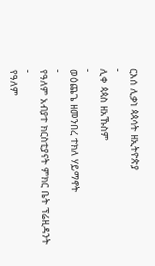ርእሰ ሊቃነ ጳጳሳት ዘኢትዮጵያ
-
ሊቀ ጳጳስ ዘአኹስም
-
ወዕጨጌ ዘመንበረ ተክለ ሃይማኖት
-
የዓለም አብያተ ክርስቲያናት ምክር ቤት ፕሬዚዳንት
-
የዓለም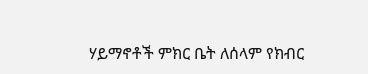ሃይማኖቶች ምክር ቤት ለሰላም የክብር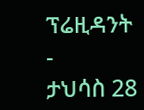ፕሬዚዳንት
-
ታህሳስ 28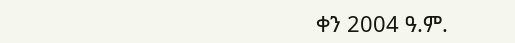ቀን 2004 ዓ.ም.